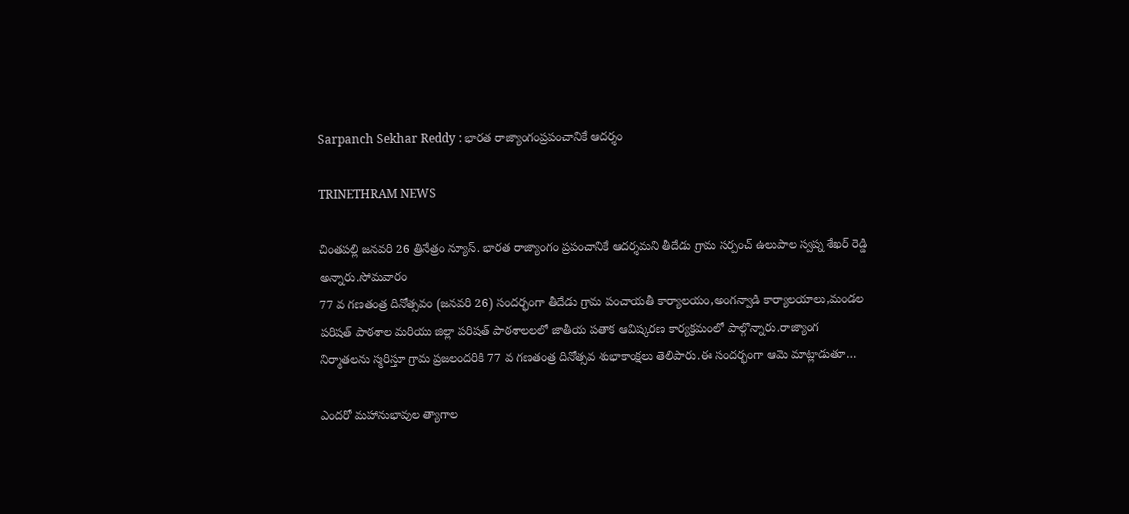Sarpanch Sekhar Reddy : భారత రాజ్యాంగంప్రపంచానికే ఆదర్శం

TRINETHRAM NEWS

చింతపల్లి జనవరి 26 త్రినేత్రం న్యూస్. భారత రాజ్యాంగం ప్రపంచానికే ఆదర్శమని తీదేడు గ్రామ సర్పంచ్ ఉలుపాల స్వప్న శేఖర్ రెడ్డి అన్నారు.సోమవారం
77 వ గణతంత్ర దినోత్సవం (జనవరి 26) సందర్భంగా తీదేడు గ్రామ పంచాయతీ కార్యాలయం,అంగన్వాడి కార్యాలయాలు,మండల పరిషత్ పాఠశాల మరియు జిల్లా పరిషత్ పాఠశాలలలో జాతీయ పతాక ఆవిష్కరణ కార్యక్రమంలో పాల్గొన్నారు.రాజ్యాంగ నిర్మాతలను స్మరిస్తూ గ్రామ ప్రజలందరికి 77 వ గణతంత్ర దినోత్సవ శుభాకాంక్షలు తెలిపారు.ఈ సందర్భంగా ఆమె మాట్లాడుతూ…

ఎందరో మహానుభావుల త్యాగాల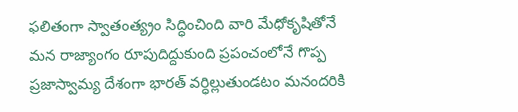ఫలితంగా స్వాతంత్య్రం సిద్ధించింది వారి మేధోకృషితోనే మన రాజ్యాంగం రూపుదిద్దుకుంది ప్రపంచంలోనే గొప్ప ప్రజాస్వామ్య దేశంగా భారత్ వర్ధిల్లుతుండటం మనందరికి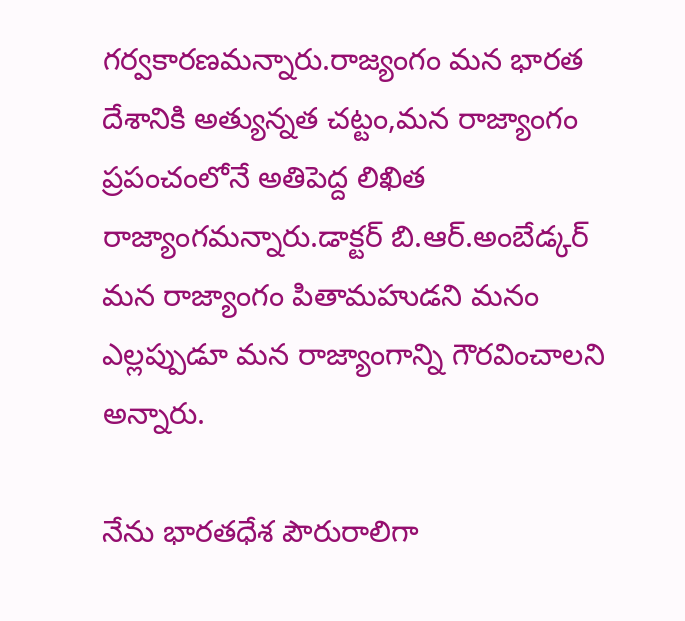గర్వకారణమన్నారు.రాజ్యంగం మన భారత దేశానికి అత్యున్నత చట్టం,మన రాజ్యాంగం ప్రపంచంలోనే అతిపెద్ద లిఖిత రాజ్యాంగమన్నారు.డాక్టర్ బి.ఆర్.అంబేడ్కర్ మన రాజ్యాంగం పితామహుడని మనం ఎల్లప్పుడూ మన రాజ్యాంగాన్ని గౌరవించాలని అన్నారు.

నేను భారతధేశ పౌరురాలిగా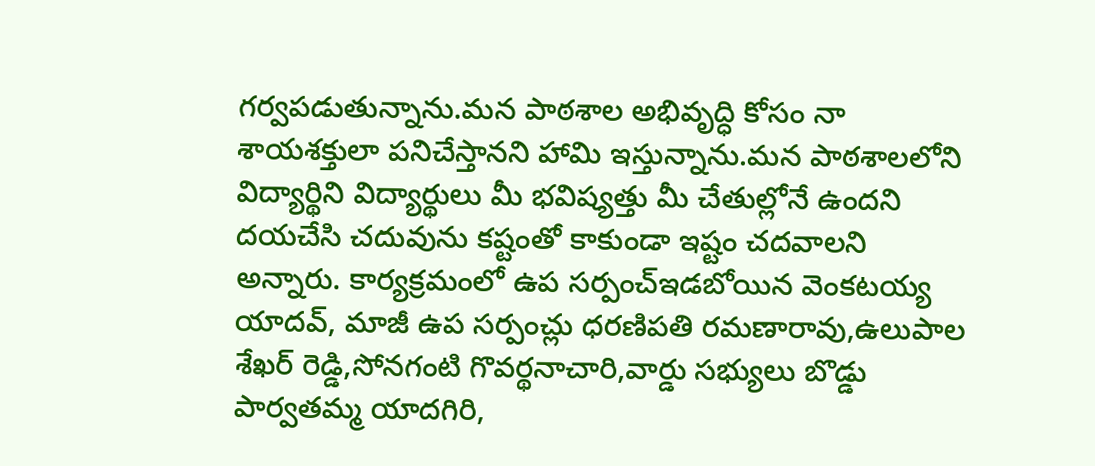గర్వపడుతున్నాను.మన పాఠశాల అభివృద్ధి కోసం నా శాయశక్తులా పనిచేస్తానని హామి ఇస్తున్నాను.మన పాఠశాలలోని విద్యార్థిని విద్యార్థులు మీ భవిష్యత్తు మీ చేతుల్లోనే ఉందని దయచేసి చదువును కష్టంతో కాకుండా ఇష్టం చదవాలని అన్నారు. కార్యక్రమంలో ఉప సర్పంచ్ఇడబోయిన వెంకటయ్య యాదవ్, మాజీ ఉప సర్పంచ్లు ధరణిపతి రమణారావు,ఉలుపాల శేఖర్ రెడ్డి,సోనగంటి గొవర్థనాచారి,వార్డు సభ్యులు బొడ్డు పార్వతమ్మ యాదగిరి,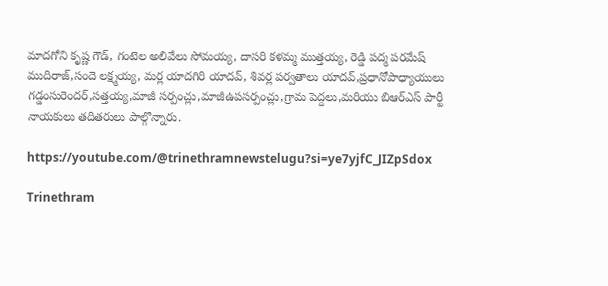మాదగోని కృష్ణ గౌడ్, గంటెల అలివేలు సోమయ్య, దాసరి కళమ్మ ముత్తయ్య, రెడ్డి పద్మ పరమేష్ ముదిరాజ్,సందె లక్ష్మయ్య, మర్ల యాదగిరి యాదవ్, శివర్ల పర్వతాలు‌ యాదవ్,ప్రధానోపాధ్యాయులు గడ్డంసురెందర్,సత్తయ్య,మాజీ సర్పంచ్లు,మాజీఉపసర్పంచ్లు,గ్రామ పెద్దలు,మరియు బిఆర్ఎస్ పార్టీ నాయకులు తదితరులు పాల్గొన్నారు.

https://youtube.com/@trinethramnewstelugu?si=ye7yjfC_JIZpSdox

Trinethram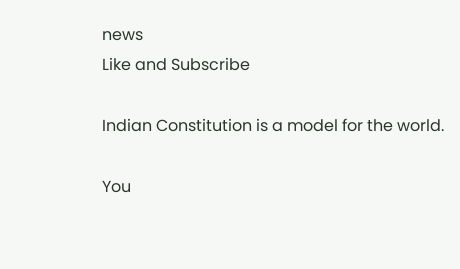news
Like and Subscribe

Indian Constitution is a model for the world.

You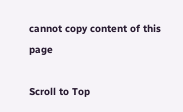cannot copy content of this page

Scroll to Top